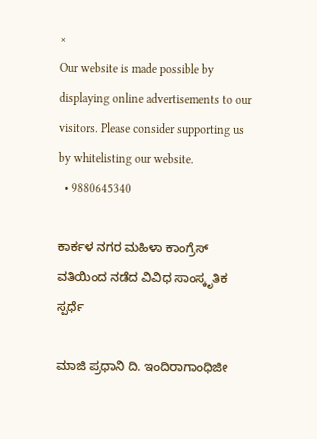×
Our website is made possible by displaying online advertisements to our visitors. Please consider supporting us by whitelisting our website.
  • 9880645340

ಕಾರ್ಕಳ ನಗರ ಮಹಿಳಾ ಕಾಂಗ್ರೆಸ್ ವತಿಯಿಂದ ನಡೆದ ವಿವಿಧ ಸಾಂಸ್ಕೃತಿಕ ಸ್ಪರ್ಧೆ

ಮಾಜಿ ಪ್ರಧಾನಿ ದಿ. ಇಂದಿರಾಗಾಂಧಿಜೀ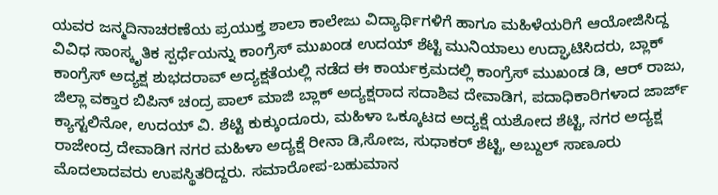ಯವರ ಜನ್ಮದಿನಾಚರಣೆಯ ಪ್ರಯುಕ್ತ ಶಾಲಾ ಕಾಲೇಜು ವಿದ್ಯಾರ್ಥಿಗಳಿಗೆ ಹಾಗೂ ಮಹಿಳೆಯರಿಗೆ ಆಯೋಜಿಸಿದ್ದ ವಿವಿಧ ಸಾಂಸ್ಕೃತಿಕ ಸ್ಪರ್ಧೆಯನ್ನು ಕಾಂಗ್ರೆಸ್ ‌ಮುಖಂಡ ಉದಯ್ ಶೆಟ್ಟಿ ಮುನಿಯಾಲು ಉದ್ಘಾಟಿಸಿದರು, ಬ್ಲಾಕ್ ಕಾಂಗ್ರೆಸ್ ಅದ್ಯಕ್ಷ ಶುಭದರಾವ್ ಅದ್ಯಕ್ಷತೆಯಲ್ಲಿ ನಡೆದ ಈ ಕಾರ್ಯಕ್ರಮದಲ್ಲಿ ಕಾಂಗ್ರೆಸ್ ಮುಖಂಡ ಡಿ, ಆರ್ ರಾಜು, ಜಿಲ್ಲಾ ವಕ್ತಾರ ಬಿಪಿನ್ ಚಂದ್ರ ಪಾಲ್ ಮಾಜಿ ಬ್ಲಾಕ್ ಅದ್ಯಕ್ಷರಾದ ಸದಾಶಿವ ದೇವಾಡಿಗ, ಪದಾಧಿಕಾರಿಗಳಾದ ಜಾರ್ಜ್ ಕ್ಯಾಸ್ಟಲಿನೋ, ಉದಯ್ ವಿ. ಶೆಟ್ಟಿ ಕುಕ್ಕುಂದೂರು, ಮಹಿಳಾ ಒಕ್ಕೂಟದ ಅದ್ಯಕ್ಷೆ ಯಶೋದ ಶೆಟ್ಟಿ, ನಗರ ಅದ್ಯಕ್ಷ ರಾಜೇಂದ್ರ ದೇವಾಡಿಗ ನಗರ ಮಹಿಳಾ ಅದ್ಯಕ್ಷೆ ರೀನಾ ಡಿ,ಸೋಜ, ಸುಧಾಕರ್ ಶೆಟ್ಟಿ, ಅಬ್ದುಲ್ ಸಾಣೂರು ಮೊದಲಾದವರು ಉಪಸ್ಥಿತರಿದ್ದರು. ಸಮಾರೋಪ-ಬಹುಮಾನ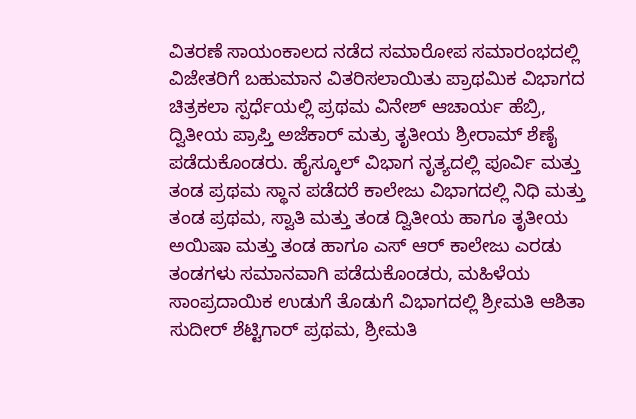ವಿತರಣೆ ಸಾಯಂಕಾಲದ ನಡೆದ ಸಮಾರೋಪ ಸಮಾರಂಭದಲ್ಲಿ ವಿಜೇತರಿಗೆ ಬಹುಮಾನ ವಿತರಿಸಲಾಯಿತು ಪ್ರಾಥಮಿಕ ವಿಭಾಗದ ಚಿತ್ರಕಲಾ ಸ್ಪರ್ಧೆಯಲ್ಲಿ ಪ್ರಥಮ ವಿನೇಶ್ ಆಚಾರ್ಯ ಹೆಬ್ರಿ, ದ್ವಿತೀಯ ಪ್ರಾಪ್ತಿ ಅಜೆಕಾರ್ ಮತ್ರು ತೃತೀಯ ಶ್ರೀರಾಮ್ ಶೆಣೈ ಪಡೆದುಕೊಂಡರು. ಹೈಸ್ಕೂಲ್ ವಿಭಾಗ ನೃತ್ಯದಲ್ಲಿ ಪೂರ್ವಿ ಮತ್ತು ತಂಡ ಪ್ರಥಮ ಸ್ಥಾನ ಪಡೆದರೆ ಕಾಲೇಜು ವಿಭಾಗದಲ್ಲಿ ನಿಧಿ ಮತ್ತು ತಂಡ ಪ್ರಥಮ, ಸ್ವಾತಿ ಮತ್ತು ತಂಡ ದ್ವಿತೀಯ ಹಾಗೂ ತೃತೀಯ ಅಯಿಷಾ ಮತ್ತು ತಂಡ ಹಾಗೂ ಎಸ್ ಆರ್ ಕಾಲೇಜು ಎರಡು ತಂಡಗಳು ಸಮಾನವಾಗಿ ಪಡೆದುಕೊಂಡರು, ಮಹಿಳೆಯ ಸಾಂಪ್ರದಾಯಿಕ ಉಡುಗೆ ತೊಡುಗೆ ವಿಭಾಗದಲ್ಲಿ ಶ್ರೀಮತಿ ಆಶಿತಾ ಸುದೀರ್ ಶೆಟ್ಟಿಗಾರ್ ಪ್ರಥಮ, ಶ್ರೀಮತಿ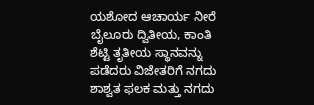ಯಶೋದ ಆಚಾರ್ಯ ನೀರೆ ಬೈಲೂರು ದ್ವಿತೀಯ, ಕಾಂತಿ ಶೆಟ್ಟಿ ತೃತೀಯ ಸ್ಥಾನವನ್ನು ಪಡೆದರು ವಿಜೇತರಿಗೆ ನಗದು ಶಾಶ್ವತ ಫಲಕ ಮತ್ತು ನಗದು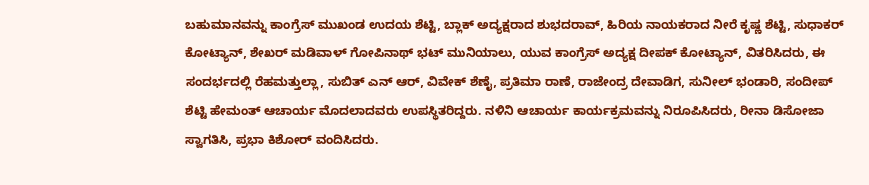ಬಹುಮಾನವನ್ನು ಕಾಂಗ್ರೆಸ್ ಮುಖಂಡ ಉದಯ ಶೆಟ್ಟಿ, ಬ್ಲಾಕ್ ಅದ್ಯಕ್ಷರಾದ ಶುಭದರಾವ್, ಹಿರಿಯ ನಾಯಕರಾದ ನೀರೆ ಕೃಷ್ಣ ಶೆಟ್ಟಿ, ಸುಧಾಕರ್ ಕೋಟ್ಯಾನ್, ಶೇಖರ್ ಮಡಿವಾಳ್ ಗೋಪಿನಾಥ್ ‌ಭಟ್ ಮುನಿಯಾಲು, ಯುವ ಕಾಂಗ್ರೆಸ್ ಅದ್ಯಕ್ಷ ದೀಪಕ್ ಕೋಟ್ಯಾನ್, ವಿತರಿಸಿದರು, ಈ ಸಂದರ್ಭದಲ್ಲಿ ರೆಹಮತ್ತುಲ್ಲಾ, ಸುಬಿತ್ ಎನ್ ಆರ್, ವಿವೇಕ್ ಶೆಣೈ, ಪ್ರತಿಮಾ ರಾಣೆ, ರಾಜೇಂದ್ರ ದೇವಾಡಿಗ, ಸುನೀಲ್ ಭಂಡಾರಿ, ಸಂದೀಪ್ ಶೆಟ್ಟಿ ಹೇಮಂತ್ ಆಚಾರ್ಯ ಮೊದಲಾದವರು ಉಪಸ್ಥಿತರಿದ್ದರು. ನಳಿನಿ ಆಚಾರ್ಯ ಕಾರ್ಯಕ್ರಮವನ್ನು ನಿರೂಪಿಸಿದರು, ರೀನಾ ಡಿಸೋಜಾ ಸ್ವಾಗತಿಸಿ, ಪ್ರಭಾ ಕಿಶೋರ್ ವಂದಿಸಿದರು.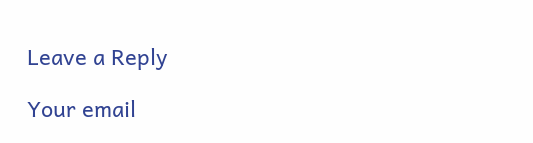Leave a Reply

Your email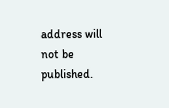address will not be published.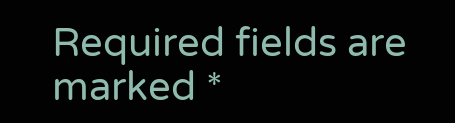Required fields are marked *